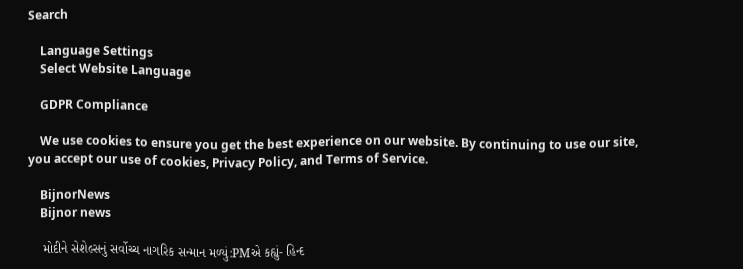Search

    Language Settings
    Select Website Language

    GDPR Compliance

    We use cookies to ensure you get the best experience on our website. By continuing to use our site, you accept our use of cookies, Privacy Policy, and Terms of Service.

    BijnorNews
    Bijnor news

    મોદીને સેશેલ્સનું સર્વોચ્ચ નાગરિક સન્માન મળ્યું:PMએ કહ્યું- હિન્દ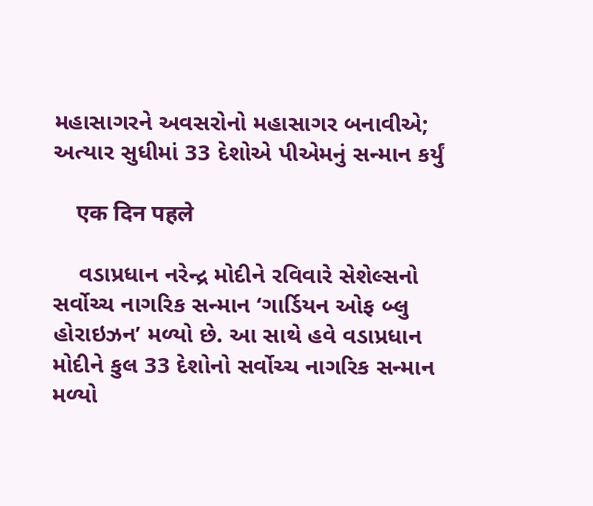મહાસાગરને અવસરોનો મહાસાગર બનાવીએ; અત્યાર સુધીમાં 33 દેશોએ પીએમનું સન્માન કર્યું

    एक दिन पहले

    વડાપ્રધાન નરેન્દ્ર મોદીને રવિવારે સેશેલ્સનો સર્વોચ્ચ નાગરિક સન્માન ‘ગાર્ડિયન ઓફ બ્લુ હોરાઇઝન’ મળ્યો છે. આ સાથે હવે વડાપ્રધાન મોદીને કુલ 33 દેશોનો સર્વોચ્ચ નાગરિક સન્માન મળ્યો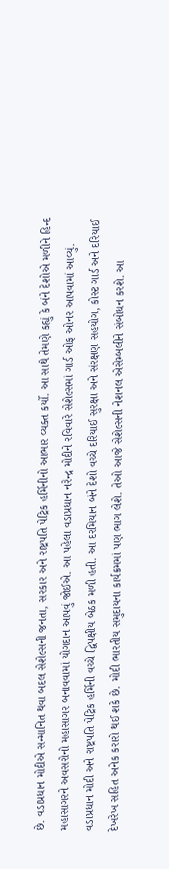છે. વડાપ્રધાન મોદીએ સન્માનિત થવા બદલ સેશેલ્સની જનતા, સરકાર અને રાષ્ટ્રપતિ પેટ્રિક હર્મિનીનો આભાર વ્યક્ત કર્યો. આ સાથે તેમણે કહ્યું કે બંને દેશોએ મળીને હિન્દ મહાસાગરને અવસરોનો મહાસાગર બનાવવામાં યોગદાન આપવું જોઈએ. આ પહેલા વડાપ્રધાન નરેન્દ્ર મોદીને રવિવારે સેશેલ્સમાં ગાર્ડ ઓફ ઓનર આપવામાં આવ્યું. વડાપ્રધાન મોદી અને રાષ્ટ્રપતિ પેટ્રિક હર્મિની વચ્ચે દ્વિપક્ષીય બેઠક મળી હતી. આ દરમિયાન બંને દેશો વચ્ચે દરિયાઈ સુરક્ષા અને સંરક્ષણ સહયોગ, કોસ્ટ ગાર્ડ અને દરિયાઈ દેખરેખ સહિત અનેક કરારો થઈ શકે છે. મોદી ભારતીય સમુદાયના કાર્યક્રમમાં પણ ભાગ લેશે. તેઓ આજે સેશેલ્સની નેશનલ એસેમ્બલીને સંબોધન કરશે. આ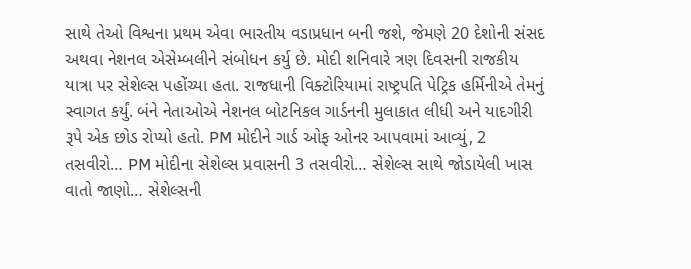સાથે તેઓ વિશ્વના પ્રથમ એવા ભારતીય વડાપ્રધાન બની જશે, જેમણે 20 દેશોની સંસદ અથવા નેશનલ એસેમ્બલીને સંબોધન કર્યુ છે. મોદી શનિવારે ત્રણ દિવસની રાજકીય યાત્રા પર સેશેલ્સ પહોંચ્યા હતા. રાજધાની વિક્ટોરિયામાં રાષ્ટ્રપતિ પેટ્રિક હર્મિનીએ તેમનું સ્વાગત કર્યું. બંને નેતાઓએ નેશનલ બોટનિકલ ગાર્ડનની મુલાકાત લીધી અને યાદગીરી રૂપે એક છોડ રોપ્યો હતો. PM મોદીને ગાર્ડ ઓફ ઓનર આપવામાં આવ્યું, 2 તસવીરો… PM મોદીના સેશેલ્સ પ્રવાસની 3 તસવીરો… સેશેલ્સ સાથે જોડાયેલી ખાસ વાતો જાણો… સેશેલ્સની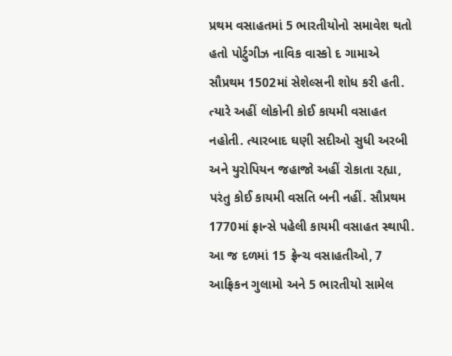પ્રથમ વસાહતમાં 5 ભારતીયોનો સમાવેશ થતો હતો પોર્ટુગીઝ નાવિક વાસ્કો દ ગામાએ સૌપ્રથમ 1502માં સેશેલ્સની શોધ કરી હતી. ત્યારે અહીં લોકોની કોઈ કાયમી વસાહત નહોતી. ત્યારબાદ ઘણી સદીઓ સુધી અરબી અને યુરોપિયન જહાજો અહીં રોકાતા રહ્યા, પરંતુ કોઈ કાયમી વસતિ બની નહીં. સૌપ્રથમ 1770માં ફ્રાન્સે પહેલી કાયમી વસાહત સ્થાપી. આ જ દળમાં 15 ફ્રેન્ચ વસાહતીઓ, 7 આફ્રિકન ગુલામો અને 5 ભારતીયો સામેલ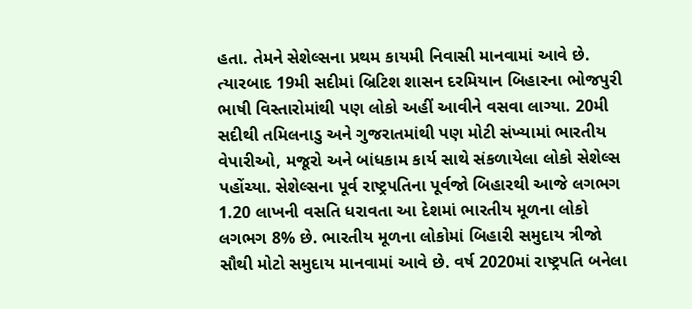હતા. તેમને સેશેલ્સના પ્રથમ કાયમી નિવાસી માનવામાં આવે છે. ત્યારબાદ 19મી સદીમાં બ્રિટિશ શાસન દરમિયાન બિહારના ભોજપુરી ભાષી વિસ્તારોમાંથી પણ લોકો અહીં આવીને વસવા લાગ્યા. 20મી સદીથી તમિલનાડુ અને ગુજરાતમાંથી પણ મોટી સંખ્યામાં ભારતીય વેપારીઓ, મજૂરો અને બાંધકામ કાર્ય સાથે સંકળાયેલા લોકો સેશેલ્સ પહોંચ્યા. સેશેલ્સના પૂર્વ રાષ્ટ્રપતિના પૂર્વજો બિહારથી આજે લગભગ 1.20 લાખની વસતિ ધરાવતા આ દેશમાં ભારતીય મૂળના લોકો લગભગ 8% છે. ભારતીય મૂળના લોકોમાં બિહારી સમુદાય ત્રીજો સૌથી મોટો સમુદાય માનવામાં આવે છે. વર્ષ 2020માં રાષ્ટ્રપતિ બનેલા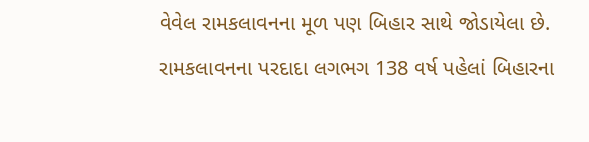વેવેલ રામકલાવનના મૂળ પણ બિહાર સાથે જોડાયેલા છે. રામકલાવનના પરદાદા લગભગ 138 વર્ષ પહેલાં બિહારના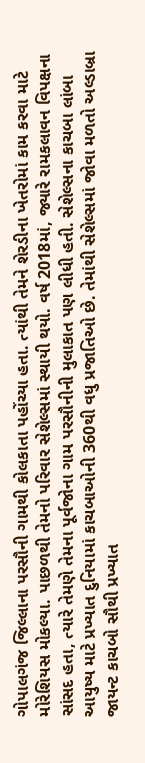ગોપાલગંજ જિલ્લાના પરસૌની ગામથી કોલકાતા પહોંચ્યા હતા. ત્યાંથી તેમને શેરડીના ખેતરોમાં કામ કરવા માટે મોરેશિયસ મોકલ્યા. પાછળથી તેમનો પરિવાર સેશેલ્સમાં સ્થાયી થયો. વર્ષ 2018માં, જ્યારે રામકલાવન વિપક્ષના સાંસદ હતા, ત્યારે તેમણે તેમના પૂર્વજોના ગામ પરસૌનીની મુલાકાત પણ લીધી હતી. સેશેલ્સના કાચબા લાંબા આયુષ્ય માટે પ્રખ્યાત દુનિયામાં કાચબાઓની 360થી વધુ પ્રજાતિઓ છે. તેમાંથી સેશેલ્સમાં જોવા મળતો અલ્ડાબ્રા જાયન્ટ કાચબો સૌથી પ્રખ્યાત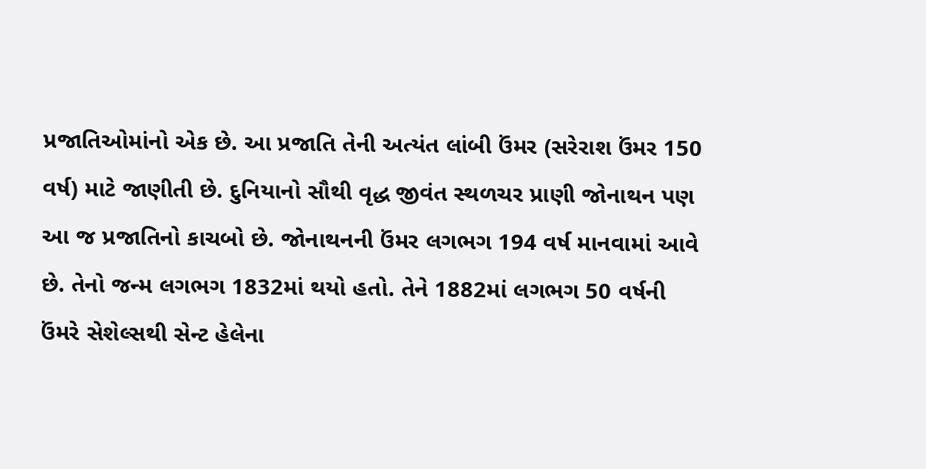પ્રજાતિઓમાંનો એક છે. આ પ્રજાતિ તેની અત્યંત લાંબી ઉંમર (સરેરાશ ઉંમર 150 વર્ષ) માટે જાણીતી છે. દુનિયાનો સૌથી વૃદ્ધ જીવંત સ્થળચર પ્રાણી જોનાથન પણ આ જ પ્રજાતિનો કાચબો છે. જોનાથનની ઉંમર લગભગ 194 વર્ષ માનવામાં આવે છે. તેનો જન્મ લગભગ 1832માં થયો હતો. તેને 1882માં લગભગ 50 વર્ષની ઉંમરે સેશેલ્સથી સેન્ટ હેલેના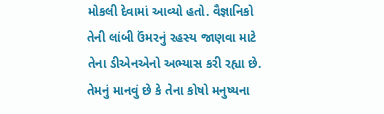મોકલી દેવામાં આવ્યો હતો. વૈજ્ઞાનિકો તેની લાંબી ઉંમરનું રહસ્ય જાણવા માટે તેના ડીએનએનો અભ્યાસ કરી રહ્યા છે. તેમનું માનવું છે કે તેના કોષો મનુષ્યના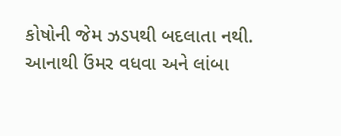કોષોની જેમ ઝડપથી બદલાતા નથી. આનાથી ઉંમર વધવા અને લાંબા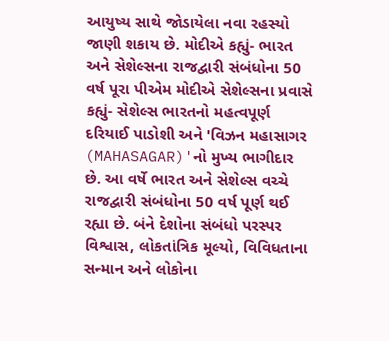આયુષ્ય સાથે જોડાયેલા નવા રહસ્યો જાણી શકાય છે. મોદીએ કહ્યું- ભારત અને સેશેલ્સના રાજદ્વારી સંબંધોના 50 વર્ષ પૂરા પીએમ મોદીએ સેશેલ્સના પ્રવાસે કહ્યું- સેશેલ્સ ભારતનો મહત્વપૂર્ણ દરિયાઈ પાડોશી અને 'વિઝન મહાસાગર (MAHASAGAR)'નો મુખ્ય ભાગીદાર છે. આ વર્ષે ભારત અને સેશેલ્સ વચ્ચે રાજદ્વારી સંબંધોના 50 વર્ષ પૂર્ણ થઈ રહ્યા છે. બંને દેશોના સંબંધો પરસ્પર વિશ્વાસ, લોકતાંત્રિક મૂલ્યો, વિવિધતાના સન્માન અને લોકોના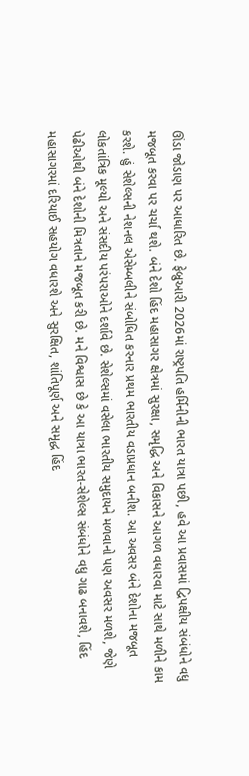ઊંડા જોડાણ પર આધારિત છે. ફેબ્રુઆરી 2026માં રાષ્ટ્રપતિ હર્મિનીની ભારત યાત્રા પછી, હવે આ પ્રવાસમાં દ્વિપક્ષીય સંબંધોને વધુ મજબૂત કરવા પર ચર્ચા થશે. બંને દેશો હિંદ મહાસાગર ક્ષેત્રમાં સુરક્ષા, સમૃદ્ધિ અને વિકાસને આગળ વધારવા માટે સાથે મળીને કામ કરશે. હું સેશેલ્સની નેશનલ એસેમ્બલીને સંબોધિત કરનાર પ્રથમ ભારતીય વડાપ્રધાન બનીશ. આ અવસર બંને દેશોના મજબૂત લોકતાંત્રિક મૂલ્યો અને સંસદીય પરંપરાઓને દર્શાવે છે. સેશેલ્સમાં વસેલા ભારતીય સમુદાયને મળવાનો પણ અવસર મળશે, જેણે પેઢીઓથી બંને દેશોની મિત્રતાને મજબૂત કરી છે. મને વિશ્વાસ છે કે આ યાત્રા ભારત-સેશેલ્સ સંબંધોને વધુ ગાઢ બનાવશે, હિંદ મહાસાગરમાં દરિયાઈ સહયોગ વધારશે અને સુરક્ષિત, શાંતિપૂર્ણ અને સમૃદ્ધ હિંદ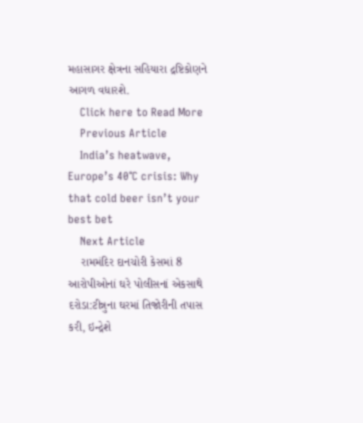મહાસાગર ક્ષેત્રના સહિયારા દ્રષ્ટિકોણને આગળ વધારશે.
    Click here to Read More
    Previous Article
    India’s heatwave, Europe’s 40°C crisis: Why that cold beer isn’t your best bet
    Next Article
    રામમંદિર દાનચોરી કેસમાં 8 આરોપીઓનાં ઘરે પોલીસનાં એકસાથે દરોડા:ટીન્નુના ઘરમાં તિજોરીની તપાસ કરી, ઇન્દ્રેશે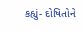કહ્યું- દોષિતોને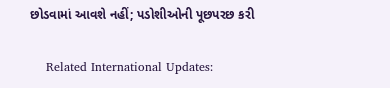છોડવામાં આવશે નહીં; પડોશીઓની પૂછપરછ કરી

    Related International Updates: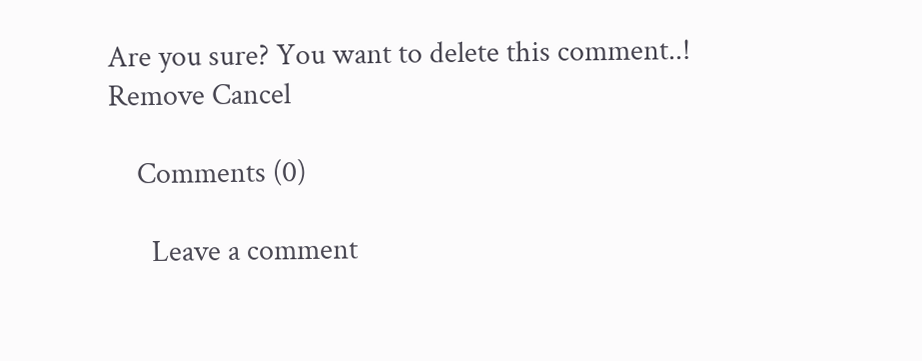Are you sure? You want to delete this comment..! Remove Cancel

    Comments (0)

      Leave a comment